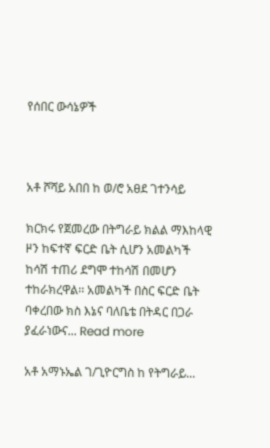የሰበር ውሳኔዎች



አቶ ሾሻይ አበበ ከ ወ/ሮ አፀደ ገተንሳይ

ክርክሩ የጀመረው በትግራይ ክልል ማእከላዊ ዞን ከፍተኛ ፍርድ ቤት ሲሆን አመልካች ከሳሽ ተጠሪ ደግሞ ተከሳሽ በመሆን ተከራክረዋል፡፡ አመልካች በስር ፍርድ ቤት ባቀረበው ክስ እኔና ባለቤቴ በትዳር በጋራ ያፈራነውና... Read more

አቶ አማኑኤል ገ/ጊዮርግስ ከ የትግራይ...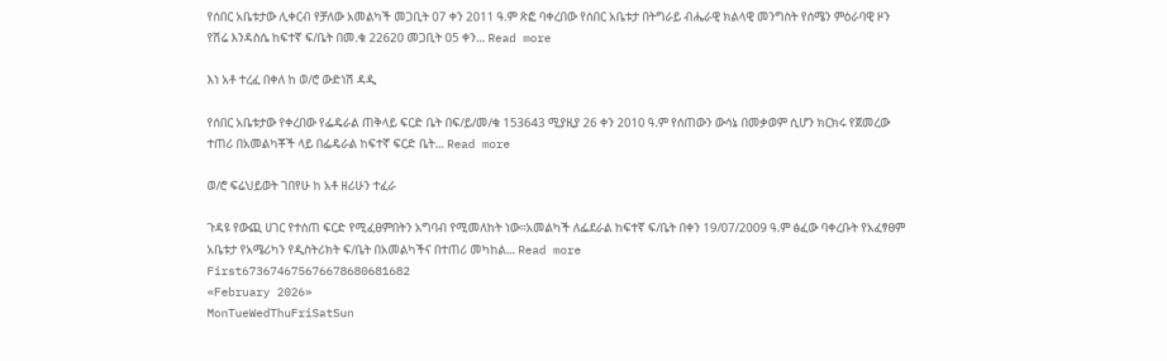የሰበር አቤቱታው ሊቀርብ የቻለው አመልካች መጋቢት 07 ቀን 2011 ዓ.ም ጽፎ ባቀረበው የሰበር አቤቱታ በትግራይ ብሔራዊ ክልላዊ መንግስት የሰሜን ምዕራባዊ ዞን የሽሬ እንዳስሴ ከፍተኛ ፍ/ቤት በመ.ቁ 22620 መጋቢት 05 ቀን... Read more

እነ አቶ ተረፈ በቀለ ከ ወ/ሮ ውድነሽ ዳዲ

የሰበር አቤቱታው የቀረበው የፌዴራል ጠቅላይ ፍርድ ቤት በፍ/ይ/መ/ቁ 153643 ሚያዚያ 26 ቀን 2010 ዓ.ም የሰጠውን ውሳኔ በመቃወም ሲሆን ክርክሩ የጀመረው ተጠሪ በአመልካቾች ላይ በፌዴራል ከፍተኛ ፍርድ ቤት... Read more

ወ/ሮ ፍሬህይወት ገበየሁ ከ አቶ ዘሪሁን ተፈራ

ጉዳዩ የውጪ ሀገር የተሰጠ ፍርድ የሚፈፀምበትን አግባብ የሚመለከት ነው፡፡አመልካች ለፌደራል ከፍተኛ ፍ/ቤት በቀን 19/07/2009 ዓ.ም ፅፈው ባቀረቡት የአፈፃፀም አቤቱታ የአሜሪካን የዲስትሪክት ፍ/ቤት በአመልካችና በተጠሪ መካከል... Read more
First673674675676678680681682
«February 2026»
MonTueWedThuFriSatSun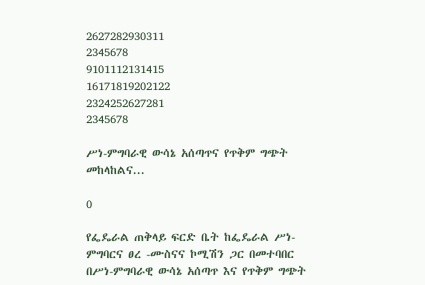2627282930311
2345678
9101112131415
16171819202122
2324252627281
2345678

ሥነ-ምግባራዊ ውሳኔ አሰጣጥና የጥቅም ግጭት መከላከልና...

0

የፌዴራል ጠቅላይ ፍርድ ቤት ከፌዴራል ሥነ-ምግባርና ፀረ -ሙስናና ኮሚሽን ጋር በመተባበር በሥነ-ምግባራዊ ውሳኔ አሰጣጥ እና የጥቅም ግጭት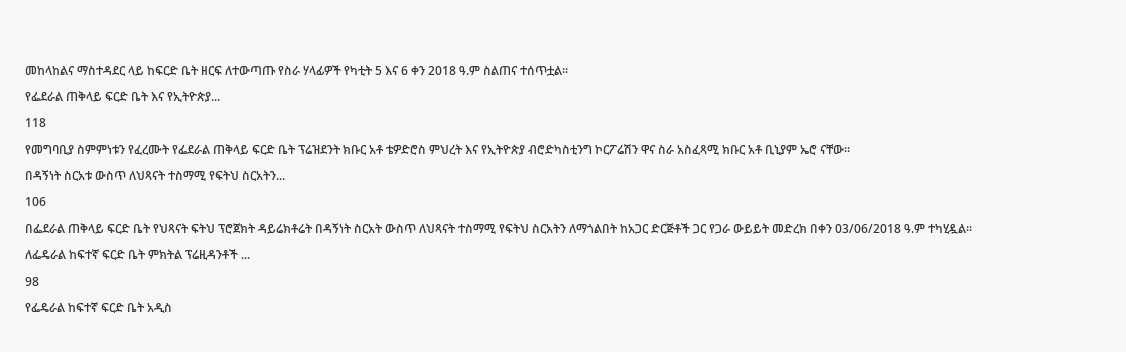መከላከልና ማስተዳደር ላይ ከፍርድ ቤት ዘርፍ ለተውጣጡ የስራ ሃላፊዎች የካቲት 5 እና 6 ቀን 2018 ዓ.ም ስልጠና ተሰጥቷል፡፡

የፌደራል ጠቅላይ ፍርድ ቤት እና የኢትዮጵያ...

118

የመግባቢያ ስምምነቱን የፈረሙት የፌደራል ጠቅላይ ፍርድ ቤት ፕሬዝደንት ክቡር አቶ ቴዎድሮስ ምህረት እና የኢትዮጵያ ብሮድካስቲንግ ኮርፖሬሽን ዋና ስራ አስፈጻሚ ክቡር አቶ ቢኒያም ኤሮ ናቸው፡፡

በዳኝነት ስርአቱ ውስጥ ለህጻናት ተስማሚ የፍትህ ስርአትን...

106

በፌደራል ጠቅላይ ፍርድ ቤት የህጻናት ፍትህ ፕሮጀክት ዳይሬክቶሬት በዳኝነት ስርአት ውስጥ ለህጻናት ተስማሚ የፍትህ ስርአትን ለማጎልበት ከአጋር ድርጅቶች ጋር የጋራ ውይይት መድረክ በቀን 03/06/2018 ዓ.ም ተካሂዷል።

ለፌዴራል ከፍተኛ ፍርድ ቤት ምክትል ፕሬዚዳንቶች ...

98

የፌዴራል ከፍተኛ ፍርድ ቤት አዲስ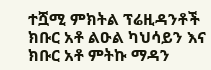ተሿሚ ምክትል ፕሬዚዳንቶች ክቡር አቶ ልዑል ካህሳይን እና ክቡር አቶ ምትኩ ማዳን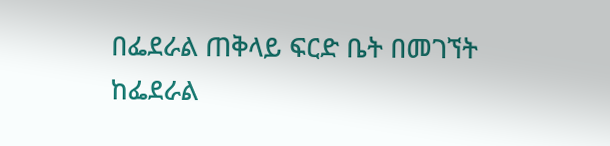በፌደራል ጠቅላይ ፍርድ ቤት በመገኘት ከፌደራል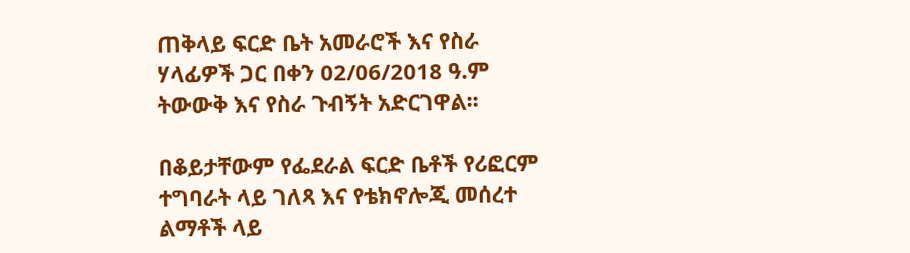ጠቅላይ ፍርድ ቤት አመራሮች እና የስራ ሃላፊዎች ጋር በቀን 02/06/2018 ዓ.ም ትውውቅ እና የስራ ጉብኝት አድርገዋል፡፡

በቆይታቸውም የፌደራል ፍርድ ቤቶች የሪፎርም ተግባራት ላይ ገለጻ እና የቴክኖሎጂ መሰረተ ልማቶች ላይ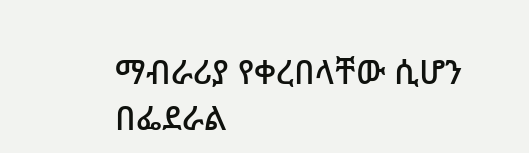ማብራሪያ የቀረበላቸው ሲሆን በፌደራል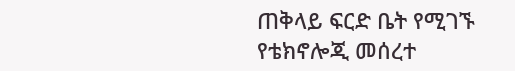ጠቅላይ ፍርድ ቤት የሚገኙ የቴክኖሎጂ መሰረተ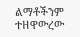ልማቶችንም ተዘዋውረው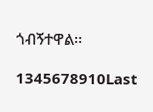ጎብኝተዋል፡፡

1345678910Last